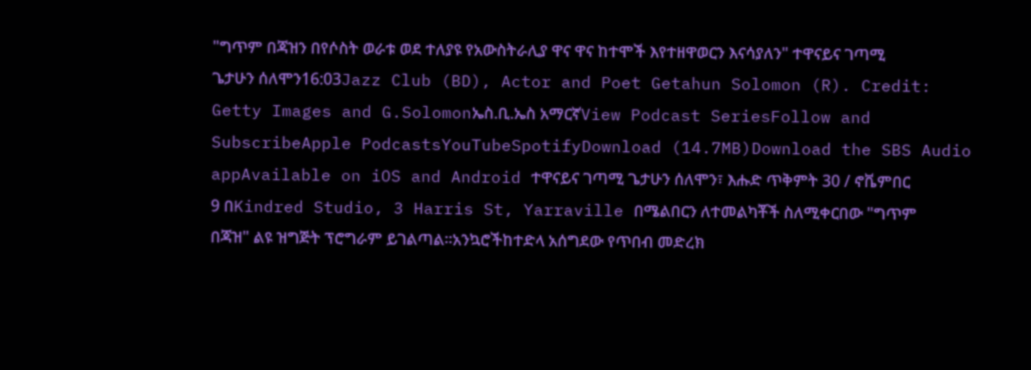"ግጥም በጃዝን በየሶስት ወራቱ ወደ ተለያዩ የአውስትራሊያ ዋና ዋና ከተሞች እየተዘዋወርን እናሳያለን" ተዋናይና ገጣሚ ጌታሁን ሰለሞን16:03Jazz Club (BD), Actor and Poet Getahun Solomon (R). Credit: Getty Images and G.Solomonኤስ.ቢ.ኤስ አማርኛView Podcast SeriesFollow and SubscribeApple PodcastsYouTubeSpotifyDownload (14.7MB)Download the SBS Audio appAvailable on iOS and Android ተዋናይና ገጣሚ ጌታሁን ሰለሞን፣ እሑድ ጥቅምት 30 / ኖቬምበር 9 በKindred Studio, 3 Harris St, Yarraville በሜልበርን ለተመልካቾች ስለሚቀርበው "ግጥም በጃዝ" ልዩ ዝግጅት ፕሮግራም ይገልጣል።አንኳሮችከተድላ አሰግደው የጥበብ መድረክ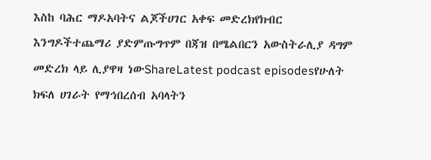እስከ ባሕር ማዶአባትና ልጆችሀገር አቀፍ መድረክየክብር እንግዶችተጨማሪ ያድምጡግጥም በጃዝ በሜልበርን አውስትራሊያ ዳግም መድረክ ላይ ሊያዋዛ ነውShareLatest podcast episodesየሁለት ክፍለ ሀገራት የማኅበረሰብ አባላትን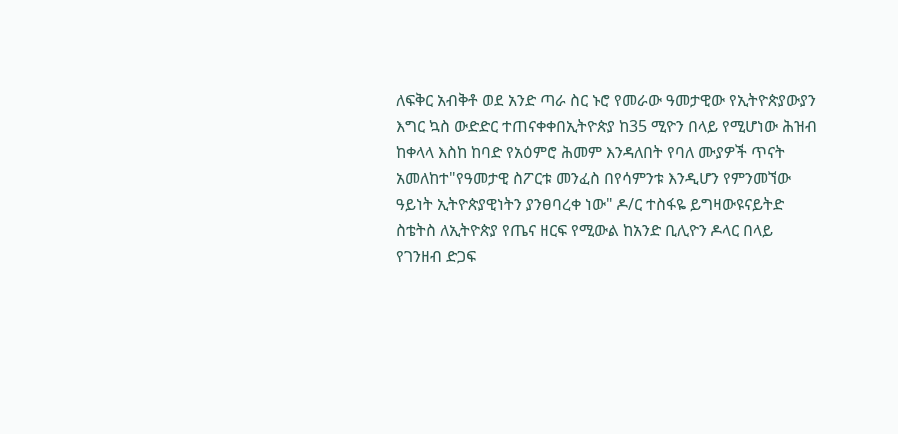ለፍቅር አብቅቶ ወደ አንድ ጣራ ስር ኑሮ የመራው ዓመታዊው የኢትዮጵያውያን እግር ኳስ ውድድር ተጠናቀቀበኢትዮጵያ ከ35 ሚዮን በላይ የሚሆነው ሕዝብ ከቀላላ እስከ ከባድ የአዕምሮ ሕመም እንዳለበት የባለ ሙያዎች ጥናት አመለከተ"የዓመታዊ ስፖርቱ መንፈስ በየሳምንቱ እንዲሆን የምንመኘው ዓይነት ኢትዮጵያዊነትን ያንፀባረቀ ነው" ዶ/ር ተስፋዬ ይግዛውዩናይትድ ስቴትስ ለኢትዮጵያ የጤና ዘርፍ የሚውል ከአንድ ቢሊዮን ዶላር በላይ የገንዘብ ድጋፍ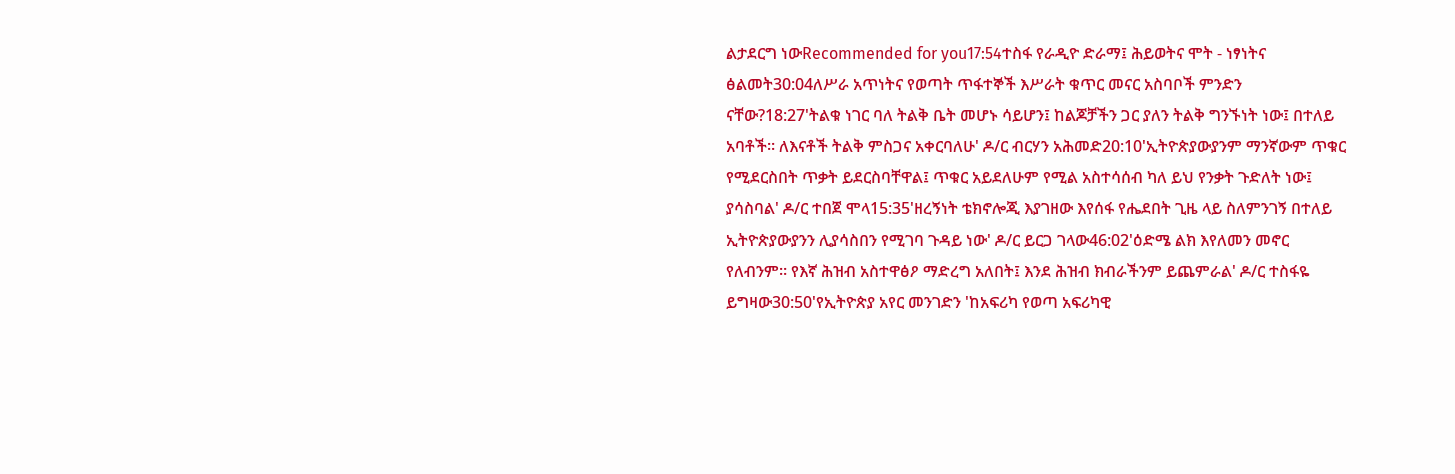ልታደርግ ነውRecommended for you17:54ተስፋ የራዲዮ ድራማ፤ ሕይወትና ሞት - ነፃነትና ፅልመት30:04ለሥራ አጥነትና የወጣት ጥፋተኞች እሥራት ቁጥር መናር አስባቦች ምንድን ናቸው?18:27'ትልቁ ነገር ባለ ትልቅ ቤት መሆኑ ሳይሆን፤ ከልጆቻችን ጋር ያለን ትልቅ ግንኙነት ነው፤ በተለይ አባቶች። ለእናቶች ትልቅ ምስጋና አቀርባለሁ' ዶ/ር ብርሃን አሕመድ20:10'ኢትዮጵያውያንም ማንኛውም ጥቁር የሚደርስበት ጥቃት ይደርስባቸዋል፤ ጥቁር አይደለሁም የሚል አስተሳሰብ ካለ ይህ የንቃት ጉድለት ነው፤ ያሳስባል' ዶ/ር ተበጀ ሞላ15:35'ዘረኝነት ቴክኖሎጂ እያገዘው እየሰፋ የሔደበት ጊዜ ላይ ስለምንገኝ በተለይ ኢትዮጵያውያንን ሊያሳስበን የሚገባ ጉዳይ ነው' ዶ/ር ይርጋ ገላው46:02'ዕድሜ ልክ እየለመን መኖር የለብንም። የእኛ ሕዝብ አስተዋፅዖ ማድረግ አለበት፤ እንደ ሕዝብ ክብራችንም ይጨምራል' ዶ/ር ተስፋዬ ይግዛው30:50'የኢትዮጵያ አየር መንገድን 'ከአፍሪካ የወጣ አፍሪካዊ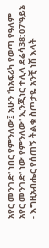አየር መንገድ' ነበር የምንለው፤ አሁን 'ከአፍሪካ የወጣ የዓለም አየር መንገድ' ነው የምንለው' ኢንጂነር ተሊላ ደሬሳ38:07'ዓይኔ - እግዚአብሔር የሰጠኝ ትልቁ ስጦታዬ አንቺ ነሽ እላት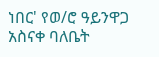ነበር' የወ/ሮ ዓይንዋጋ አስናቀ ባለቤት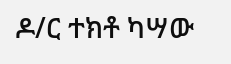ዶ/ር ተክቶ ካሣው